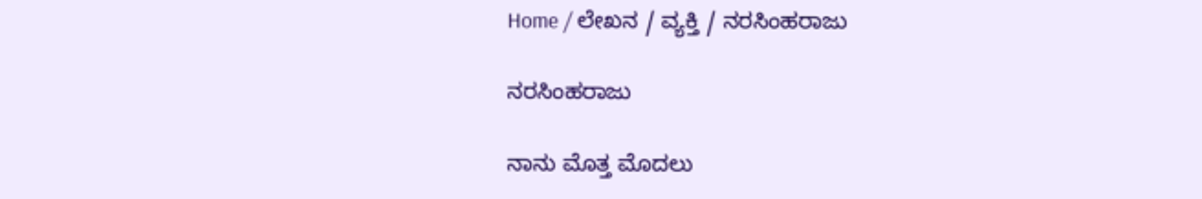Home / ಲೇಖನ / ವ್ಯಕ್ತಿ / ನರಸಿಂಹರಾಜು

ನರಸಿಂಹರಾಜು

ನಾನು ಮೊತ್ತ ಮೊದಲು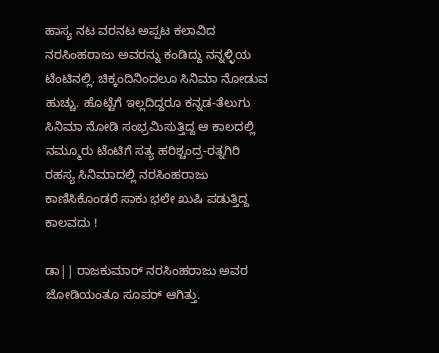ಹಾಸ್ಯ ನಟ ವರನಟ ಅಪ್ಪಟ ಕಲಾವಿದ ನರಸಿಂಹರಾಜು ಅವರನ್ನು ಕಂಡಿದ್ದು ನನ್ನಳ್ಳಿಯ ಟೆಂಟಿನಲ್ಲಿ. ಚಿಕ್ಕಂದಿನಿಂದಲೂ ಸಿನಿಮಾ ನೋಡುವ ಹುಚ್ಚು. ಹೊಟ್ಟೆಗೆ ಇಲ್ಲದಿದ್ದರೂ ಕನ್ನಡ-ತೆಲುಗು ಸಿನಿಮಾ ನೋಡಿ ಸಂಭ್ರಮಿಸುತ್ತಿದ್ದ ಆ ಕಾಲದಲ್ಲಿ ನಮ್ಮೂರು ಟೆಂಟಿಗೆ ಸತ್ಯ ಹರಿಶ್ಚಂದ್ರ-ರತ್ನಗಿರಿ ರಹಸ್ಯ ಸಿನಿಮಾದಲ್ಲಿ ನರಸಿಂಹರಾಜು ಕಾಣಿಸಿಕೊಂಡರೆ ಸಾಕು ಭಲೇ ಖುಷಿ ಪಡುತ್ತಿದ್ದ ಕಾಲವದು !

ಡಾ|| ರಾಜಕುಮಾರ್‌ ನರಸಿಂಹರಾಜು ಅವರ ಜೋಡಿಯಂತೂ ಸೂಪರ್ ಆಗಿತ್ತು.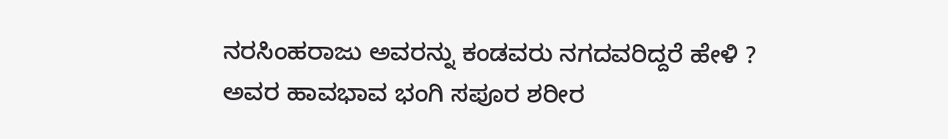ನರಸಿಂಹರಾಜು ಅವರನ್ನು ಕಂಡವರು ನಗದವರಿದ್ದರೆ ಹೇಳಿ ? ಅವರ ಹಾವಭಾವ ಭಂಗಿ ಸಪೂರ ಶರೀರ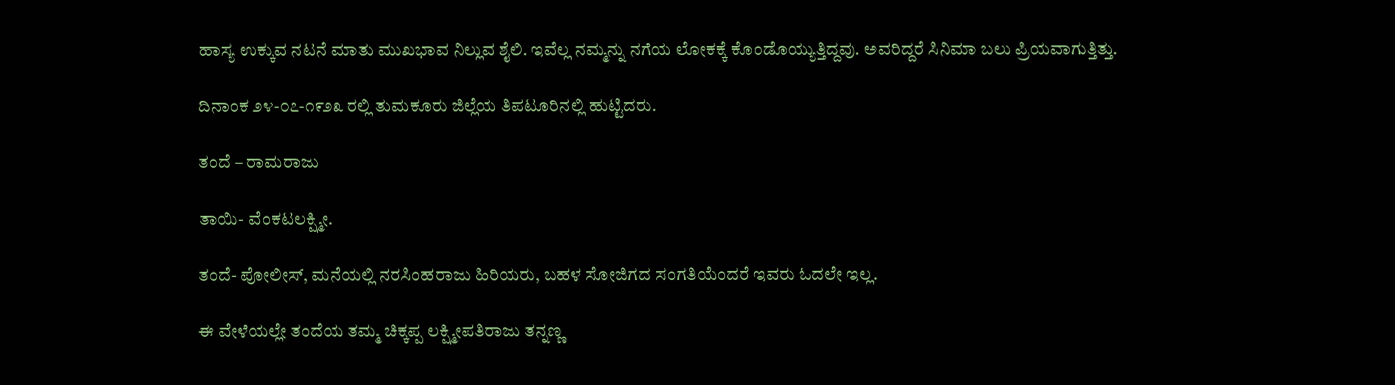ಹಾಸ್ಯ ಉಕ್ಕುವ ನಟನೆ ಮಾತು ಮುಖಭಾವ ನಿಲ್ಲುವ ಶೈಲಿ. ಇವೆಲ್ಲ ನಮ್ಮನ್ನು ನಗೆಯ ಲೋಕಕ್ಕೆ ಕೊಂಡೊಯ್ಯುತ್ತಿದ್ದವು. ಅವರಿದ್ದರೆ ಸಿನಿಮಾ ಬಲು ಪ್ರಿಯವಾಗುತ್ತಿತ್ತು.

ದಿನಾಂಕ ೨೪-೦೭-೧೯೨೩ ರಲ್ಲಿ ತುಮಕೂರು ಜಿಲ್ಲೆಯ ತಿಪಟೂರಿನಲ್ಲಿ ಹುಟ್ಟಿದರು.

ತಂದೆ – ರಾಮರಾಜು

ತಾಯಿ- ವೆಂಕಟಲಕ್ಷ್ಮೀ.

ತಂದೆ- ಪೋಲೀಸ್, ಮನೆಯಲ್ಲಿ ನರಸಿಂಹರಾಜು ಹಿರಿಯರು, ಬಹಳ ಸೋಜಿಗದ ಸಂಗತಿಯೆಂದರೆ ಇವರು ಓದಲೇ ಇಲ್ಲ.

ಈ ವೇಳೆಯಲ್ಲೇ ತಂದೆಯ ತಮ್ಮ ಚಿಕ್ಕಪ್ಪ ಲಕ್ಷ್ಮೀಪತಿರಾಜು ತನ್ನಣ್ಣ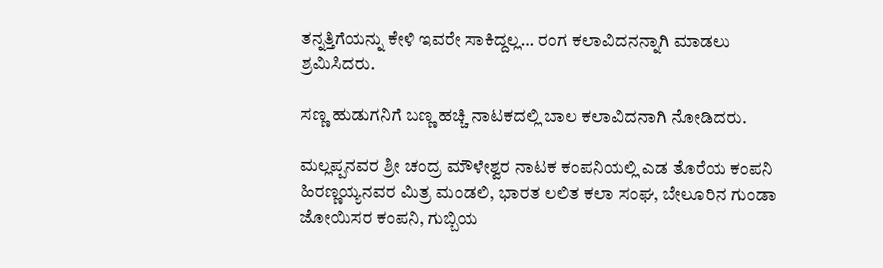ತನ್ನತ್ತಿಗೆಯನ್ನು ಕೇಳಿ ಇವರೇ ಸಾಕಿದ್ದಲ್ಲ… ರಂಗ ಕಲಾವಿದನನ್ನಾಗಿ ಮಾಡಲು ಶ್ರಮಿಸಿದರು.

ಸಣ್ಣ ಹುಡುಗನಿಗೆ ಬಣ್ಣ ಹಚ್ಚಿ ನಾಟಕದಲ್ಲಿ ಬಾಲ ಕಲಾವಿದನಾಗಿ ನೋಡಿದರು.

ಮಲ್ಲಪ್ಪನವರ ಶ್ರೀ ಚಂದ್ರ ಮೌಳೇಶ್ವರ ನಾಟಕ ಕಂಪನಿಯಲ್ಲಿ ಎಡ ತೊರೆಯ ಕಂಪನಿ ಹಿರಣ್ಣಯ್ಯನವರ ಮಿತ್ರ ಮಂಡಲಿ, ಭಾರತ ಲಲಿತ ಕಲಾ ಸಂಘ, ಬೇಲೂರಿನ ಗುಂಡಾ ಜೋಯಿಸರ ಕಂಪನಿ, ಗುಬ್ಬಿಯ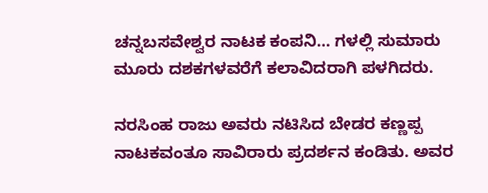ಚನ್ನಬಸವೇಶ್ವರ ನಾಟಕ ಕಂಪನಿ… ಗಳಲ್ಲಿ ಸುಮಾರು ಮೂರು ದಶಕಗಳವರೆಗೆ ಕಲಾವಿದರಾಗಿ ಪಳಗಿದರು.

ನರಸಿಂಹ ರಾಜು ಅವರು ನಟಿಸಿದ ಬೇಡರ ಕಣ್ಣಪ್ಪ ನಾಟಕವಂತೂ ಸಾವಿರಾರು ಪ್ರದರ್ಶನ ಕಂಡಿತು. ಅವರ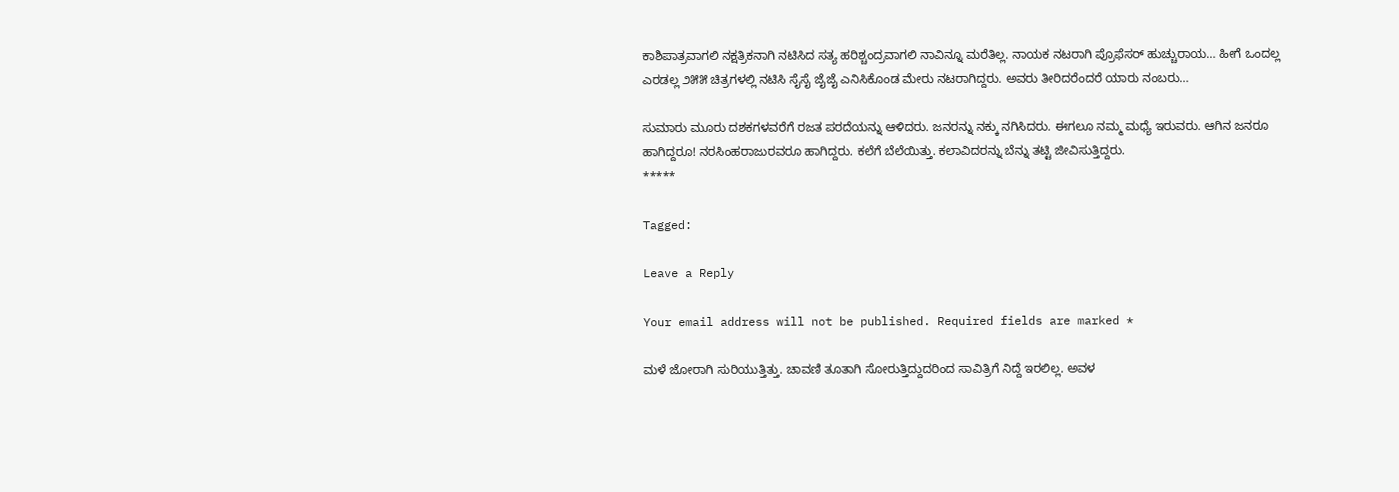ಕಾಶಿಪಾತ್ರವಾಗಲಿ ನಕ್ಷತ್ರಿಕನಾಗಿ ನಟಿಸಿದ ಸತ್ಯ ಹರಿಶ್ಚಂದ್ರವಾಗಲಿ ನಾವಿನ್ನೂ ಮರೆತಿಲ್ಲ. ನಾಯಕ ನಟರಾಗಿ ಪ್ರೊಫೆಸರ್ ಹುಚ್ಚುರಾಯ… ಹೀಗೆ ಒಂದಲ್ಲ ಎರಡಲ್ಲ ೨೫೫ ಚಿತ್ರಗಳಲ್ಲಿ ನಟಿಸಿ ಸೈಸೈ ಜೈಜೈ ಎನಿಸಿಕೊಂಡ ಮೇರು ನಟರಾಗಿದ್ದರು. ಅವರು ತೀರಿದರೆಂದರೆ ಯಾರು ನಂಬರು…

ಸುಮಾರು ಮೂರು ದಶಕಗಳವರೆಗೆ ರಜತ ಪರದೆಯನ್ನು ಆಳಿದರು. ಜನರನ್ನು ನಕ್ಕು ನಗಿಸಿದರು. ಈಗಲೂ ನಮ್ಮ ಮಧ್ಯೆ ಇರುವರು. ಆಗಿನ ಜನರೂ ಹಾಗಿದ್ದರೂ! ನರಸಿಂಹರಾಜುರವರೂ ಹಾಗಿದ್ದರು. ಕಲೆಗೆ ಬೆಲೆಯಿತ್ತು. ಕಲಾವಿದರನ್ನು ಬೆನ್ನು ತಟ್ಟಿ ಜೀವಿಸುತ್ತಿದ್ದರು.
*****

Tagged:

Leave a Reply

Your email address will not be published. Required fields are marked *

ಮಳೆ ಜೋರಾಗಿ ಸುರಿಯುತ್ತಿತ್ತು. ಚಾವಣಿ ತೂತಾಗಿ ಸೋರುತ್ತಿದ್ದುದರಿಂದ ಸಾವಿತ್ರಿಗೆ ನಿದ್ದೆ ಇರಲಿಲ್ಲ. ಅವಳ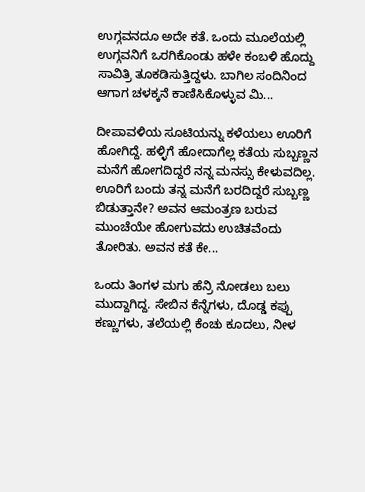ಉಗ್ಗವನದೂ ಅದೇ ಕತೆ. ಒಂದು ಮೂಲೆಯಲ್ಲಿ ಉಗ್ಗವನಿಗೆ ಒರಗಿಕೊಂಡು ಹಳೇ ಕಂಬಳಿ ಹೊದ್ದು ಸಾವಿತ್ರಿ ತೂಕಡಿಸುತ್ತಿದ್ದಳು. ಬಾಗಿಲ ಸಂದಿನಿಂದ ಆಗಾಗ ಚಳಕ್ಕನೆ ಕಾಣಿಸಿಕೊಳ್ಳುವ ಮಿ...

ದೀಪಾವಳಿಯ ಸೂಟಿಯನ್ನು ಕಳೆಯಲು ಊರಿಗೆ ಹೋಗಿದ್ದೆ. ಹಳ್ಳಿಗೆ ಹೋದಾಗೆಲ್ಲ ಕತೆಯ ಸುಬ್ಬಣ್ಣನ ಮನೆಗೆ ಹೋಗದಿದ್ದರೆ ನನ್ನ ಮನಸ್ಸು ಕೇಳುವದಿಲ್ಲ. ಊರಿಗೆ ಬಂದು ತನ್ನ ಮನೆಗೆ ಬರದಿದ್ದರೆ ಸುಬ್ಬಣ್ಣ ಬಿಡುತ್ತಾನೇ? ಅವನ ಆಮಂತ್ರಣ ಬರುವ ಮುಂಚೆಯೇ ಹೋಗುವದು ಉಚಿತವೆಂದು ತೋರಿತು. ಅವನ ಕತೆ ಕೇ...

ಒಂದು ತಿಂಗಳ ಮಗು ಹೆನ್ರಿ ನೋಡಲು ಬಲು ಮುದ್ದಾಗಿದ್ದ. ಸೇಬಿನ ಕೆನ್ನೆಗಳು, ದೊಡ್ಡ ಕಪ್ಪು ಕಣ್ಣುಗಳು, ತಲೆಯಲ್ಲಿ ಕೆಂಚು ಕೂದಲು, ನೀಳ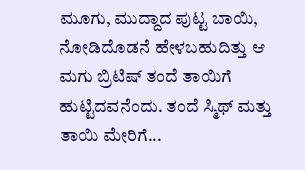ಮೂಗು, ಮುದ್ದಾದ ಪುಟ್ಟ ಬಾಯಿ, ನೋಡಿದೊಡನೆ ಹೇಳಬಹುದಿತ್ತು ಆ ಮಗು ಬ್ರಿಟಿಷ್ ತಂದೆ ತಾಯಿಗೆ ಹುಟ್ಟಿದವನೆಂದು. ತಂದೆ ಸ್ಮಿಥ್ ಮತ್ತು ತಾಯಿ ಮೇರಿಗೆ...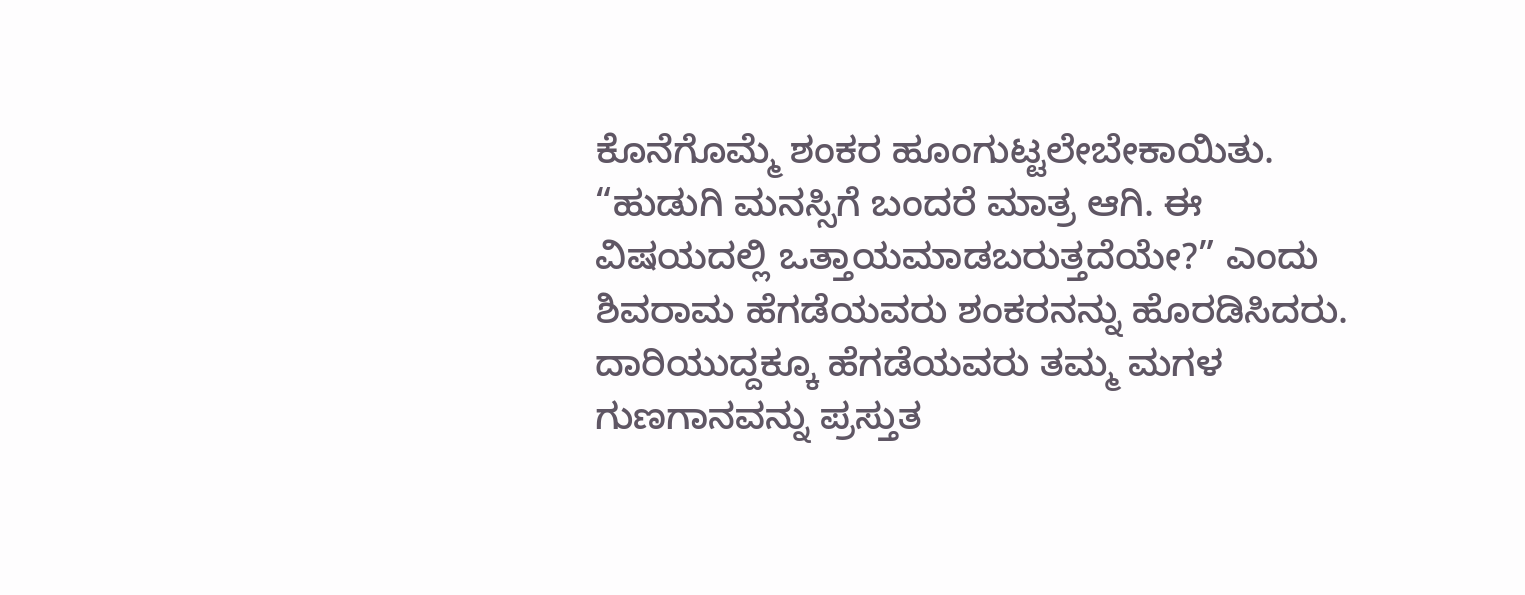ಕೊನೆಗೊಮ್ಮೆ ಶಂಕರ ಹೂಂಗುಟ್ಟಲೇಬೇಕಾಯಿತು. “ಹುಡುಗಿ ಮನಸ್ಸಿಗೆ ಬಂದರೆ ಮಾತ್ರ ಆಗಿ. ಈ ವಿಷಯದಲ್ಲಿ ಒತ್ತಾಯಮಾಡಬರುತ್ತದೆಯೇ?” ಎಂದು ಶಿವರಾಮ ಹೆಗಡೆಯವರು ಶಂಕರನನ್ನು ಹೊರಡಿಸಿದರು. ದಾರಿಯುದ್ದಕ್ಕೂ ಹೆಗಡೆಯವರು ತಮ್ಮ ಮಗಳ ಗುಣಗಾನವನ್ನು ಪ್ರಸ್ತುತ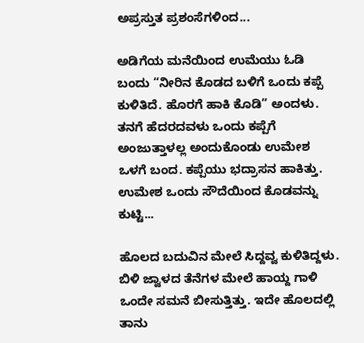ಅಪ್ರಸ್ತುತ ಪ್ರಶಂಸೆಗಳಿಂದ...

ಅಡಿಗೆಯ ಮನೆಯಿಂದ ಉಮೆಯು ಓಡಿ ಬಂದು “ನೀರಿನ ಕೊಡದ ಬಳಿಗೆ ಒಂದು ಕಪ್ಪೆ ಕುಳಿತಿದೆ. ಹೊರಗೆ ಹಾಕಿ ಕೊಡಿ” ಅಂದಳು. ತನಗೆ ಹೆದರದವಳು ಒಂದು ಕಪ್ಪೆಗೆ ಅಂಜುತ್ತಾಳಲ್ಲ ಅಂದುಕೊಂಡು ಉಮೇಶ ಒಳಗೆ ಬಂದ. ಕಪ್ಪೆಯು ಭದ್ರಾಸನ ಹಾಕಿತ್ತು. ಉಮೇಶ ಒಂದು ಸೌದೆಯಿಂದ ಕೊಡವನ್ನು ಕುಟ್ಟಿ...

ಹೊಲದ ಬದುವಿನ ಮೇಲೆ ಸಿದ್ದವ್ವ ಕುಳಿತಿದ್ದಳು. ಬಿಳಿ ಜ್ವಾಳದ ತೆನೆಗಳ ಮೇಲೆ ಹಾಯ್ದ ಗಾಳಿ ಒಂದೇ ಸಮನೆ ಬೀಸುತ್ತಿತ್ತು. ಇದೇ ಹೊಲದಲ್ಲಿ ತಾನು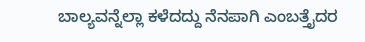ಬಾಲ್ಯವನ್ನೆಲ್ಲಾ ಕಳೆದದ್ದು ನೆನಪಾಗಿ ಎಂಬತ್ತೈದರ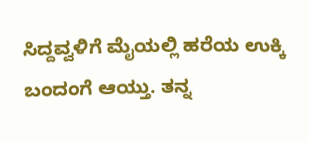ಸಿದ್ದವ್ವಳಿಗೆ ಮೈಯಲ್ಲಿ ಹರೆಯ ಉಕ್ಕಿ ಬಂದಂಗೆ ಆಯ್ತು. ತನ್ನ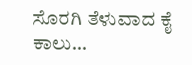ಸೊರಗಿ ತೆಳುವಾದ ಕೈ ಕಾಲು...